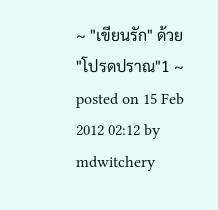~ "เขียนรัก" ด้วย "โปรดปราณ"1 ~
posted on 15 Feb 2012 02:12 by mdwitchery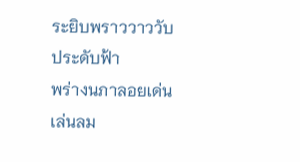ระยิบพราววาววับประดับฟ้า
พร่างนภาลอยเด่นเล่นลม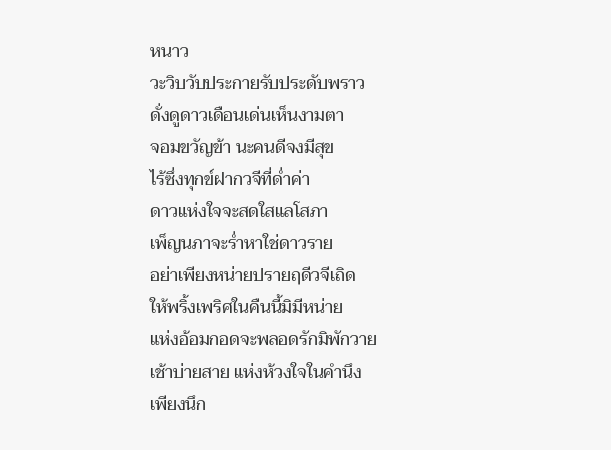หนาว
วะวิบวับประกายรับประดับพราว
ดั่งดูดาวเดือนเด่นเห็นงามตา
จอมขวัญข้า นะคนดีจงมีสุข
ไร้ซึ่งทุกข์ฝากวจีที่ด่ำค่า
ดาวแห่งใจจะสดใสแลโสภา
เพ็ญนภาจะร่ำหาใช่ดาวราย
อย่าเพียงหน่ายปรายฤดีวจีเถิด
ให้พริ้งเพริศในคืนนี้มิมีหน่าย
แห่งอ้อมกอดจะพลอดรักมิพักวาย
เช้าบ่ายสาย แห่งห้วงใจในคำนึง
เพียงนึก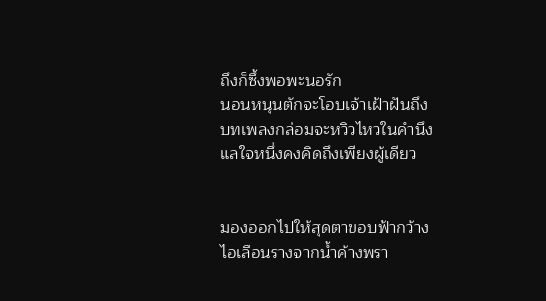ถึงก็ซึ้งพอพะนอรัก
นอนหนุนตักจะโอบเจ้าเฝ้าฝันถึง
บทเพลงกล่อมจะหวิวไหวในคำนึง
แลใจหนึ่งคงคิดถึงเพียงผู้เดียว


มองออกไปให้สุดตาขอบฟ้ากว้าง
ไอเลือนรางจากน้ำค้างพรา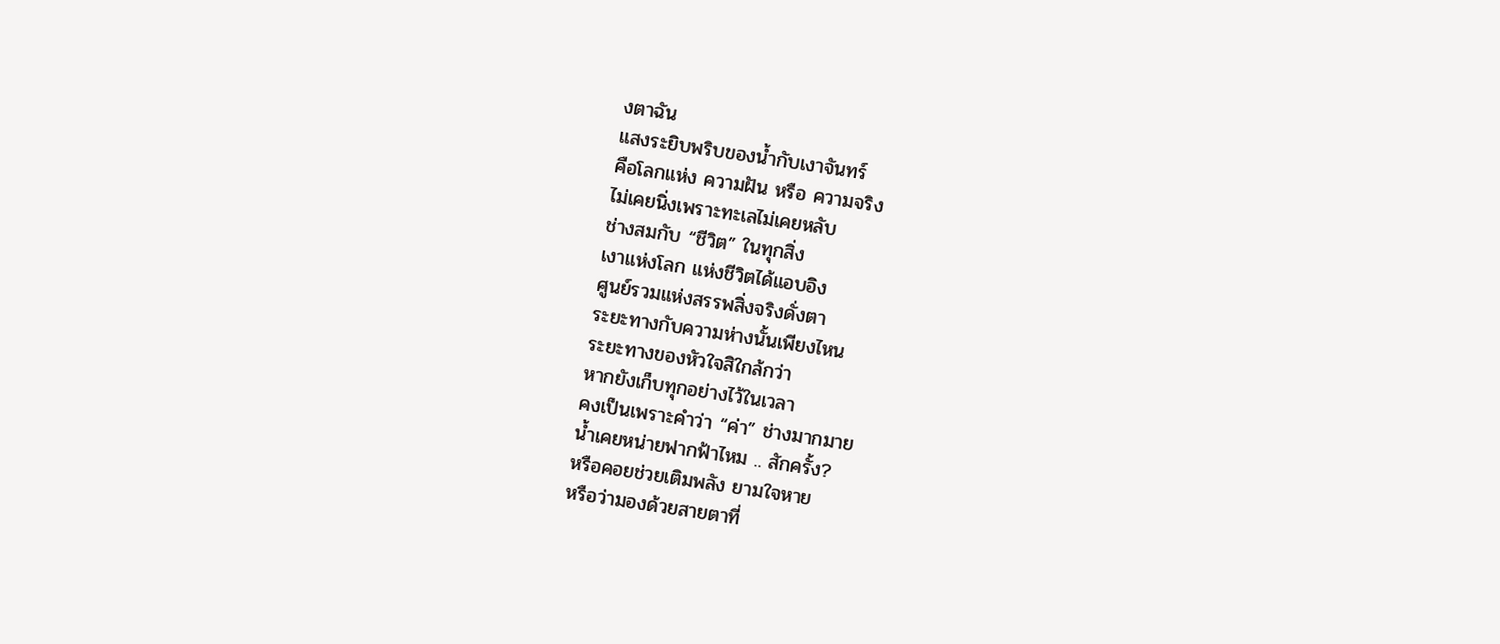งตาฉัน
แสงระยิบพริบของน้ำกับเงาจันทร์
คือโลกแห่ง ความฝัน หรือ ความจริง
ไม่เคยนิ่งเพราะทะเลไม่เคยหลับ
ช่างสมกับ “ชีวิต” ในทุกสิ่ง
เงาแห่งโลก แห่งชีวิตได้แอบอิง
ศูนย์รวมแห่งสรรพสิ่งจริงดั่งตา
ระยะทางกับความห่างนั้นเพียงไหน
ระยะทางของหัวใจสิใกล้กว่า
หากยังเก็บทุกอย่างไว้ในเวลา
คงเป็นเพราะคำว่า “ค่า” ช่างมากมาย
น้ำเคยหน่ายฟากฟ้าไหม .. สักครั้ง?
หรือคอยช่วยเติมพลัง ยามใจหาย
หรือว่ามองด้วยสายตาที่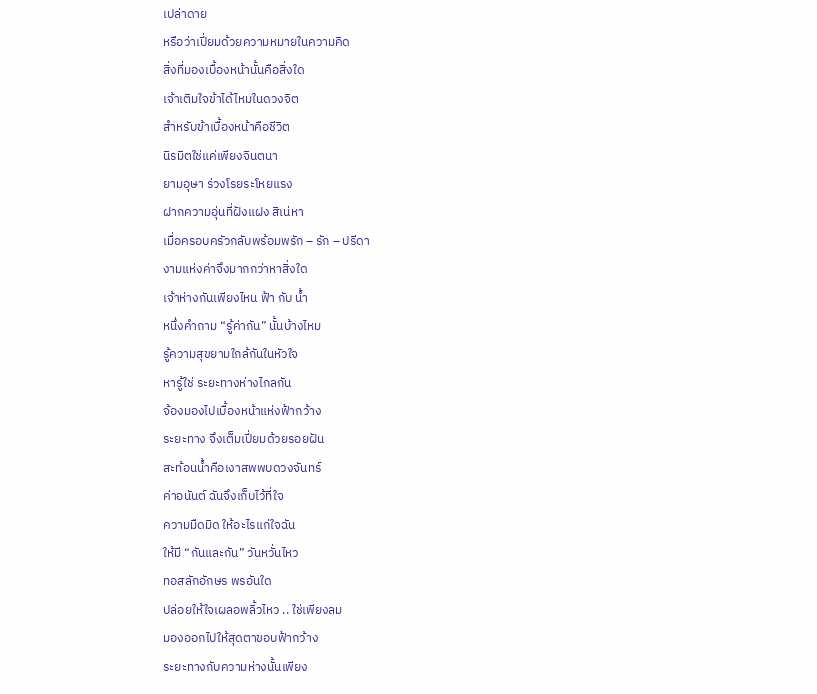เปล่าดาย
หรือว่าเปี่ยมด้วยความหมายในความคิด
สิ่งที่มองเบื้องหน้านั้นคือสิ่งใด
เจ้าเติมใจข้าได้ไหมในดวงจิต
สำหรับข้าเบื้องหน้าคือชีวิต
นิรมิตใช่แค่เพียงจินตนา
ยามอุษา ร่วงโรยระโหยแรง
ฝากความอุ่นที่ฝังแฝง สิเน่หา
เมื่อครอบครัวกลับพร้อมพรัก – รัก – ปรีดา
งามแห่งค่าจึงมากกว่าหาสิ่งใด
เจ้าห่างกันเพียงไหน ฟ้า กับ น้ำ
หนึ่งคำถาม “รู้ค่ากัน” นั้นบ้างไหม
รู้ความสุขยามใกล้กันในหัวใจ
หารู้ใช่ ระยะทางห่างไกลกัน
จ้องมองไปเบื้องหน้าแห่งฟ้ากว้าง
ระยะทาง จึงเต็มเปี่ยมด้วยรอยฝัน
สะท้อนน้ำคือเงาสพพบดวงจันทร์
ค่าอนันต์ ฉันจึงเก็บไว้ที่ใจ
ความมืดมิด ให้อะไรแก่ใจฉัน
ให้มี “กันและกัน” วันหวั่นไหว
ทอสลักอักษร พรอันใด
ปล่อยให้ใจเผลอพลิ้วไหว .. ใช่เพียงลม
มองออกไปให้สุดตาขอบฟ้ากว้าง
ระยะทางกับความห่างนั้นเพียง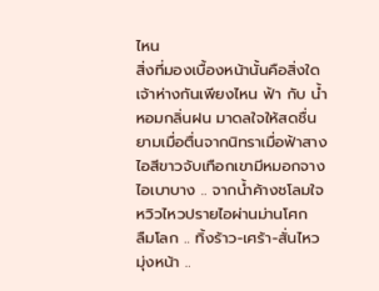ไหน
สิ่งที่มองเบื้องหน้านั้นคือสิ่งใด
เจ้าห่างกันเพียงไหน ฟ้า กับ น้ำ
หอมกลิ่นฝน มาดลใจให้สดชื่น
ยามเมื่อตื่นจากนิทราเมื่อฟ้าสาง
ไอสีขาวจับเทือกเขามีหมอกจาง
ไอเบาบาง .. จากน้ำค้างชโลมใจ
หวิวไหวปรายไอผ่านม่านโศก
ลืมโลก .. ทิ้งร้าว-เศร้า-สั่นไหว
มุ่งหน้า ..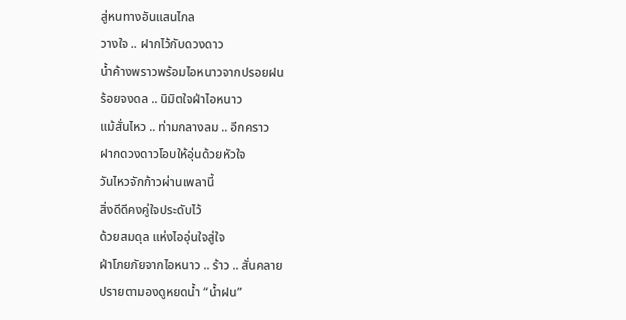สู่หนทางอันแสนไกล
วางใจ .. ฝากไว้กับดวงดาว
น้ำค้างพราวพร้อมไอหนาวจากปรอยฝน
ร้อยจงดล .. นิมิตใจฝ่าไอหนาว
แม้สั่นไหว .. ท่ามกลางลม .. อีกคราว
ฝากดวงดาวโอบให้อุ่นด้วยหัวใจ
วันไหวจักก้าวผ่านเพลานี้
สิ่งดีดีคงคู่ใจประดับไว้
ด้วยสมดุล แห่งไออุ่นใจสู่ใจ
ฝ่าโภยภัยจากไอหนาว .. ร้าว .. สั่นคลาย
ปรายตามองดูหยดน้ำ “น้ำฝน”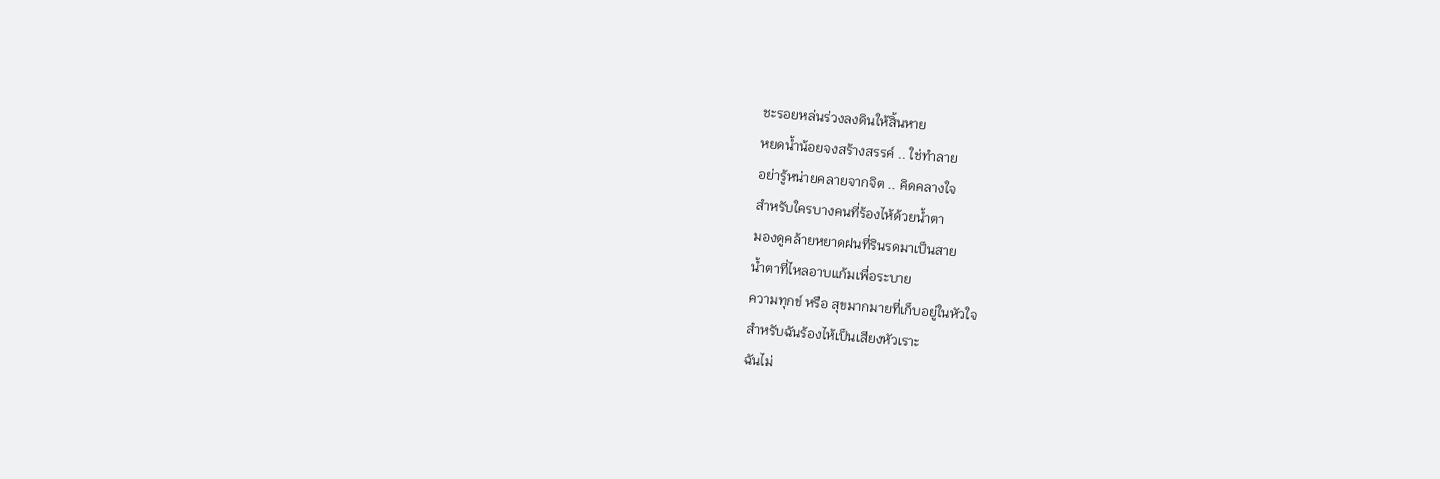ชะรอยหล่นร่วงลงดินให้สิ้นหาย
หยดน้ำน้อยจงสร้างสรรค์ .. ใช่ทำลาย
อย่ารู้หน่ายคลายจากจิต .. คิดคลางใจ
สำหรับใครบางคนที่ร้องไห้ด้วยน้ำตา
มองดูคล้ายหยาดฝนที่รินรดมาเป็นสาย
น้ำตาที่ไหลอาบแก้มเพื่อระบาย
ความทุกข์ หรือ สุขมากมายที่เก็บอยู่ในหัวใจ
สำหรับฉันร้องไห้เป็นเสียงหัวเราะ
ฉันไม่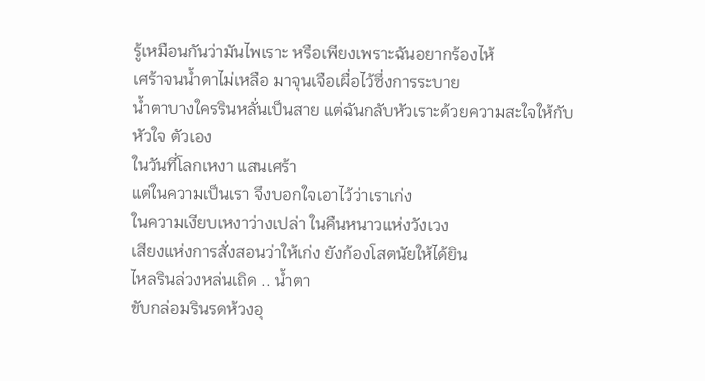รู้เหมือนกันว่ามันไพเราะ หรือเพียงเพราะฉันอยากร้องไห้
เศร้าจนน้ำตาไม่เหลือ มาจุนเจือเผื่อไว้ซึ่งการระบาย
น้ำตาบางใครรินหลั่นเป็นสาย แต่ฉันกลับหัวเราะด้วยความสะใจให้กับหัวใจ ตัวเอง
ในวันที่โลกเหงา แสนเศร้า
แต่ในความเป็นเรา จึงบอกใจเอาไว้ว่าเราเก่ง
ในความเงียบเหงาว่างเปล่า ในคืนหนาวแห่งวังเวง
เสียงแห่งการสั่งสอนว่าให้เก่ง ยังก้องโสตนัยให้ได้ยิน
ไหลรินล่วงหล่นเถิด .. น้ำตา
ขับกล่อมรินรดห้วงอุ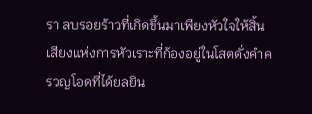รา ลบรอยร้าวที่เกิดขึ้นมาเพียงหัวใจให้สิ้น
เสียงแห่งการหัวเราะที่ก้องอยู่ในโสตดั่งคำครวญโอดที่ได้ยลยิน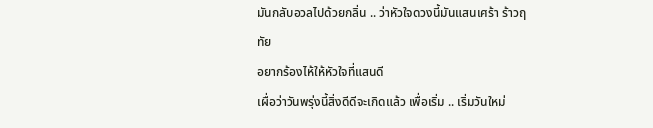มันกลับอวลไปด้วยกลิ่น .. ว่าหัวใจดวงนี้มันแสนเศร้า ร้าวฤทัย
อยากร้องไห้ให้หัวใจที่แสนดี
เผื่อว่าวันพรุ่งนี้สิ่งดีดีจะเกิดแล้ว เพื่อเริ่ม .. เริ่มวันใหม่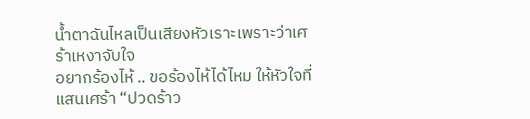น้ำตาฉันไหลเป็นเสียงหัวเราะเพราะว่าเศร้าเหงาจับใจ
อยากร้องไห้ .. ขอร้องไห้ได้ไหม ให้หัวใจที่แสนเศร้า “ปวดร้าว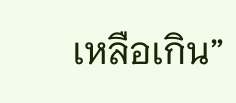เหลือเกิน”